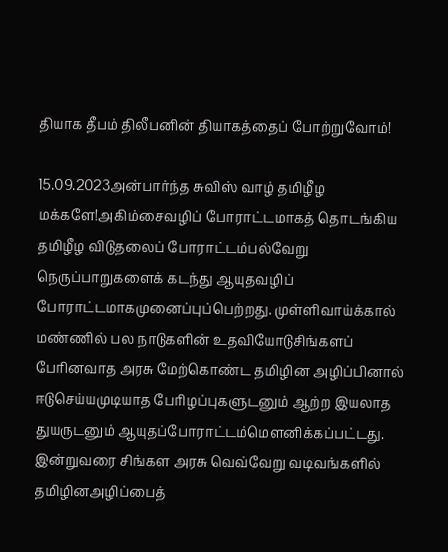தியாக தீபம் திலீபனின் தியாகத்தைப் போற்றுவோம்!

15.09.2023அன்பார்ந்த சுவிஸ் வாழ் தமிழீழ மக்களே!அகிம்சைவழிப் போராட்டமாகத் தொடங்கிய தமிழீழ விடுதலைப் போராட்டம்பல்வேறு நெருப்பாறுகளைக் கடந்து ஆயுதவழிப் போராட்டமாகமுனைப்புப்பெற்றது. முள்ளிவாய்க்கால் மண்ணில் பல நாடுகளின் உதவியோடுசிங்களப் பேரினவாத அரசு மேற்கொண்ட தமிழின அழிப்பினால் ஈடுசெய்யமுடியாத பேரிழப்புகளுடனும் ஆற்ற இயலாத துயருடனும் ஆயுதப்போராட்டம்மௌனிக்கப்பட்டது. இன்றுவரை சிங்கள அரசு வெவ்வேறு வடிவங்களில் தமிழினஅழிப்பைத்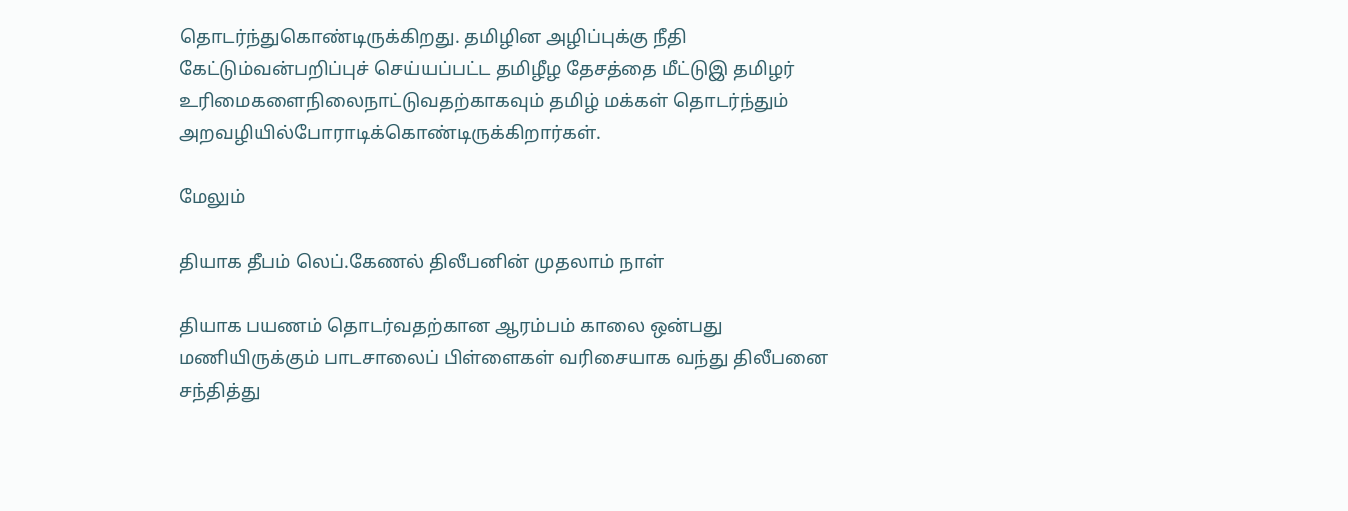தொடர்ந்துகொண்டிருக்கிறது. தமிழின அழிப்புக்கு நீதி கேட்டும்வன்பறிப்புச் செய்யப்பட்ட தமிழீழ தேசத்தை மீட்டுஇ தமிழர் உரிமைகளைநிலைநாட்டுவதற்காகவும் தமிழ் மக்கள் தொடர்ந்தும் அறவழியில்போராடிக்கொண்டிருக்கிறார்கள்.

மேலும்

தியாக தீபம் லெப்.கேணல் திலீபனின் முதலாம் நாள்

தியாக பயணம் தொடர்வதற்கான ஆரம்பம் காலை ஒன்பது மணியிருக்கும் பாடசாலைப் பிள்ளைகள் வரிசையாக வந்து திலீபனை சந்தித்து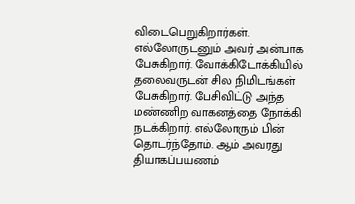விடைபெறுகிறார்கள். எல்லோருடனும் அவர் அன்பாக பேசுகிறார். வோக்கிடோக்கியில் தலைவருடன் சில நிமிடங்கள் பேசுகிறார். பேசிவிட்டு அந்த மண்ணிற வாகனத்தை நோக்கி நடக்கிறார். எல்லோரும் பின் தொடர்ந்தோம். ஆம் அவரது தியாகப்பயணம்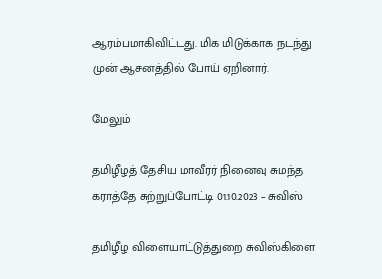ஆரம்பமாகிவிட்டது. மிக மிடுக்காக நடந்து முன் ஆசனத்தில் போய் ஏறினார்.

மேலும்

தமிழீழத் தேசிய மாவீரர் நினைவு சுமந்த கராத்தே சுற்றுப்போட்டி 01.10.2023 – சுவிஸ்

தமிழீழ விளையாட்டுத்துறை சுவிஸ்கிளை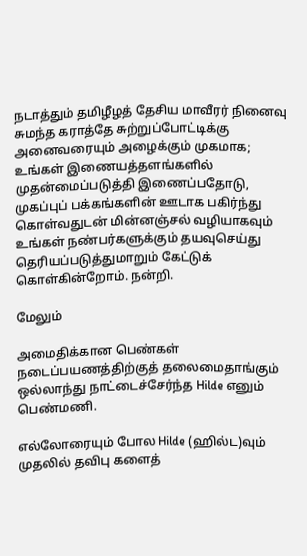நடாத்தும் தமிழீழத் தேசிய மாவீரர் நினைவு சுமந்த கராத்தே சுற்றுப்போட்டிக்கு அனைவரையும் அழைக்கும் முகமாக; உங்கள் இணையத்தளங்களில் முதன்மைப்படுத்தி இணைப்பதோடு, முகப்புப் பக்கங்களின் ஊடாக பகிர்ந்து கொள்வதுடன் மின்னஞ்சல் வழியாகவும் உங்கள் நண்பர்களுக்கும் தயவுசெய்து தெரியப்படுத்துமாறும் கேட்டுக் கொள்கின்றோம். நன்றி.

மேலும்

அமைதிக்கான பெண்கள் நடைப்பயணத்திற்குத் தலைமைதாங்கும் ஒல்லாந்து நாட்டைச்சேர்ந்த Hilde எனும் பெண்மணி.

எல்லோரையும் போல Hilde (ஹில்ட)வும் முதலில் தவிபு களைத்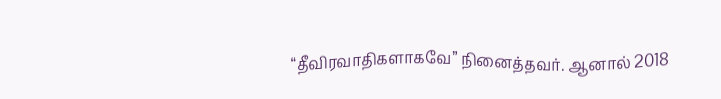“தீவிரவாதிகளாகவே” நினைத்தவர். ஆனால் 2018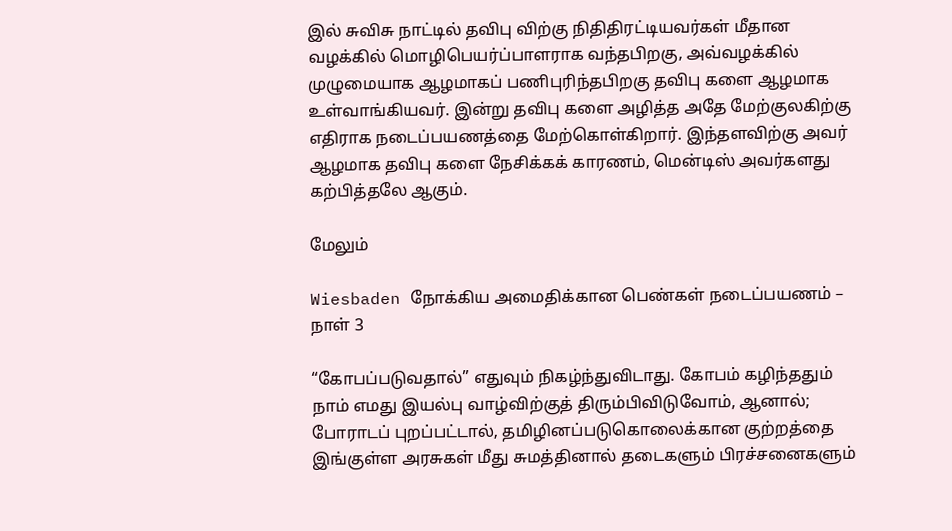இல் சுவிசு நாட்டில் தவிபு விற்கு நிதிதிரட்டியவர்கள் மீதான வழக்கில் மொழிபெயர்ப்பாளராக வந்தபிறகு, அவ்வழக்கில் முழுமையாக ஆழமாகப் பணிபுரிந்தபிறகு தவிபு களை ஆழமாக உள்வாங்கியவர். இன்று தவிபு களை அழித்த அதே மேற்குலகிற்கு எதிராக நடைப்பயணத்தை மேற்கொள்கிறார். இந்தளவிற்கு அவர் ஆழமாக தவிபு களை நேசிக்கக் காரணம், மென்டிஸ் அவர்களது கற்பித்தலே ஆகும்.

மேலும்

Wiesbaden நோக்கிய அமைதிக்கான பெண்கள் நடைப்பயணம் – நாள் 3

“கோபப்படுவதால்” எதுவும் நிகழ்ந்துவிடாது. கோபம் கழிந்ததும் நாம் எமது இயல்பு வாழ்விற்குத் திரும்பிவிடுவோம், ஆனால்; போராடப் புறப்பட்டால், தமிழினப்படுகொலைக்கான குற்றத்தை இங்குள்ள அரசுகள் மீது சுமத்தினால் தடைகளும் பிரச்சனைகளும்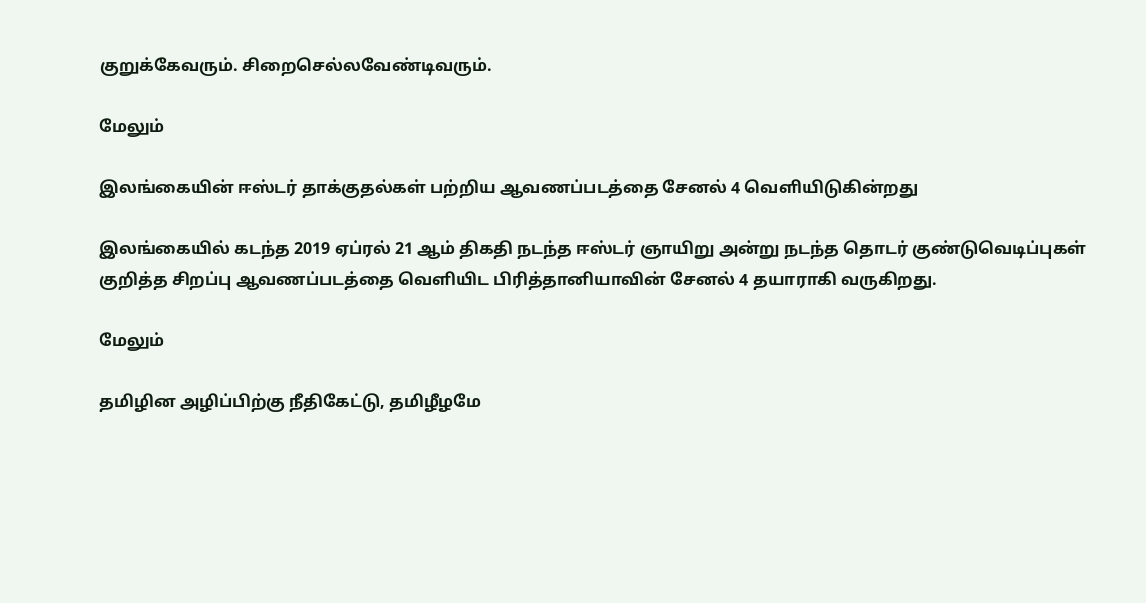குறுக்கேவரும். சிறைசெல்லவேண்டிவரும்.

மேலும்

இலங்கையின் ஈஸ்டர் தாக்குதல்கள் பற்றிய ஆவணப்படத்தை சேனல் 4 வெளியிடுகின்றது

இலங்கையில் கடந்த 2019 ஏப்ரல் 21 ஆம் திகதி நடந்த ஈஸ்டர் ஞாயிறு அன்று நடந்த தொடர் குண்டுவெடிப்புகள் குறித்த சிறப்பு ஆவணப்படத்தை வெளியிட பிரித்தானியாவின் சேனல் 4 தயாராகி வருகிறது.

மேலும்

தமிழின அழிப்பிற்கு நீதிகேட்டு, தமிழீழமே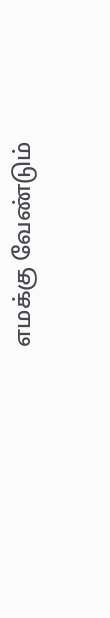எமக்கு வேண்டும்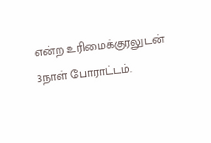என்ற உரிமைக்குரலுடன் 3நாள் போராட்டம்.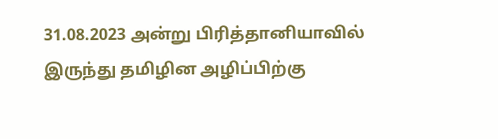31.08.2023 அன்று பிரித்தானியாவில் இருந்து தமிழின அழிப்பிற்கு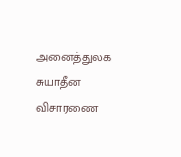அனைத்துலக சுயாதீன விசாரணை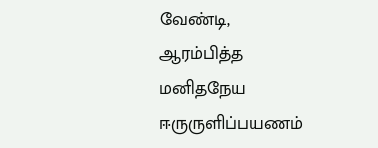வேண்டி, ஆரம்பித்த மனிதநேய ஈருருளிப்பயணம்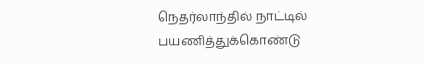நெதர்லாந்தில் நாட்டில் பயணித்துக்கொண்டு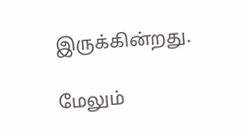இருக்கின்றது.

மேலும்